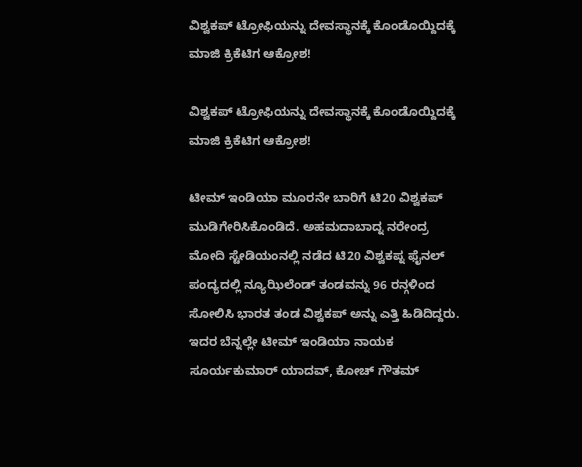ವಿಶ್ವಕಪ್ ಟ್ರೋಫಿಯನ್ನು ದೇವಸ್ಥಾನಕ್ಕೆ ಕೊಂಡೊಯ್ದಿದಕ್ಕೆ ಮಾಜಿ ಕ್ರಿಕೆಟಿಗ ಆಕ್ರೋಶ!

ವಿಶ್ವಕಪ್ ಟ್ರೋಫಿಯನ್ನು ದೇವಸ್ಥಾನಕ್ಕೆ ಕೊಂಡೊಯ್ದಿದಕ್ಕೆ ಮಾಜಿ ಕ್ರಿಕೆಟಿಗ ಆಕ್ರೋಶ!

ಟೀಮ್ ಇಂಡಿಯಾ ಮೂರನೇ ಬಾರಿಗೆ ಟಿ20 ವಿಶ್ವಕಪ್ ಮುಡಿಗೇರಿಸಿಕೊಂಡಿದೆ. ಅಹಮದಾಬಾದ್ನ ನರೇಂದ್ರ ಮೋದಿ ಸ್ಟೇಡಿಯಂನಲ್ಲಿ ನಡೆದ ಟಿ20 ವಿಶ್ವಕಪ್ನ ಫೈನಲ್ ಪಂದ್ಯದಲ್ಲಿ ನ್ಯೂಝಿಲೆಂಡ್ ತಂಡವನ್ನು 96 ರನ್ಗಳಿಂದ ಸೋಲಿಸಿ ಭಾರತ ತಂಡ ವಿಶ್ವಕಪ್ ಅನ್ನು ಎತ್ತಿ ಹಿಡಿದಿದ್ದರು. ಇದರ ಬೆನ್ನಲ್ಲೇ ಟೀಮ್ ಇಂಡಿಯಾ ನಾಯಕ ಸೂರ್ಯಕುಮಾರ್ ಯಾದವ್, ಕೋಚ್ ಗೌತಮ್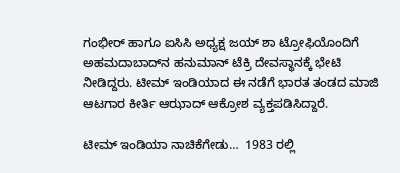ಗಂಭೀರ್ ಹಾಗೂ ಐಸಿಸಿ ಅಧ್ಯಕ್ಷ ಜಯ್ ಶಾ ಟ್ರೋಫಿಯೊಂದಿಗೆ ಅಹಮದಾಬಾದ್‌ನ ಹನುಮಾನ್ ಟೆಕ್ರಿ ದೇವಸ್ಥಾನಕ್ಕೆ ಭೇಟಿ ನೀಡಿದ್ದರು. ಟೀಮ್ ಇಂಡಿಯಾದ ಈ ನಡೆಗೆ ಭಾರತ ತಂಡದ ಮಾಜಿ ಆಟಗಾರ ಕೀರ್ತಿ ಆಝಾದ್ ಆಕ್ರೋಶ ವ್ಯಕ್ತಪಡಿಸಿದ್ದಾರೆ.

ಟೀಮ್ ಇಂಡಿಯಾ ನಾಚಿಕೆಗೇಡು…  1983 ರಲ್ಲಿ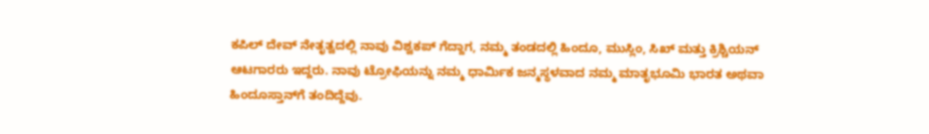ಕಪಿಲ್ ದೇವ್ ನೇತೃತ್ವದಲ್ಲಿ ನಾವು ವಿಶ್ವಕಪ್ ಗೆದ್ದಾಗ, ನಮ್ಮ ತಂಡದಲ್ಲಿ ಹಿಂದೂ, ಮುಸ್ಲಿಂ, ಸಿಖ್ ಮತ್ತು ಕ್ರಿಶ್ಚಿಯನ್ ಆಟಗಾರರು ಇದ್ದರು. ನಾವು ಟ್ರೋಫಿಯನ್ನು ನಮ್ಮ ಧಾರ್ಮಿಕ ಜನ್ಮಸ್ಥಳವಾದ ನಮ್ಮ ಮಾತೃಭೂಮಿ ಭಾರತ ಅಥವಾ ಹಿಂದೂಸ್ತಾನ್‌ಗೆ ತಂದಿದ್ದೆವು.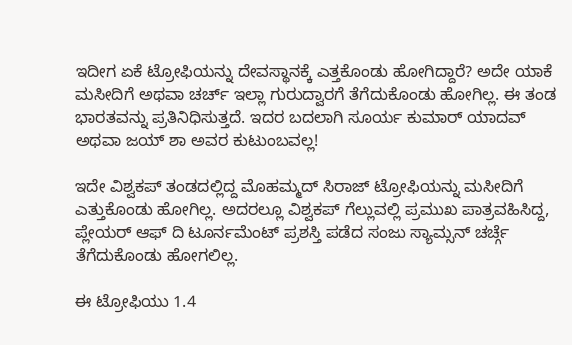ಇದೀಗ ಏಕೆ ಟ್ರೋಫಿಯನ್ನು ದೇವಸ್ಥಾನಕ್ಕೆ ಎತ್ತಕೊಂಡು ಹೋಗಿದ್ದಾರೆ? ಅದೇ ಯಾಕೆ ಮಸೀದಿಗೆ ಅಥವಾ ಚರ್ಚ್ ಇಲ್ಲಾ ಗುರುದ್ವಾರಗೆ ತೆಗೆದುಕೊಂಡು ಹೋಗಿಲ್ಲ. ಈ ತಂಡ ಭಾರತವನ್ನು ಪ್ರತಿನಿಧಿಸುತ್ತದೆ. ಇದರ ಬದಲಾಗಿ ಸೂರ್ಯ ಕುಮಾರ್ ಯಾದವ್ ಅಥವಾ ಜಯ್ ಶಾ ಅವರ ಕುಟುಂಬವಲ್ಲ!

ಇದೇ ವಿಶ್ವಕಪ್ ತಂಡದಲ್ಲಿದ್ದ ಮೊಹಮ್ಮದ್ ಸಿರಾಜ್ ಟ್ರೋಫಿಯನ್ನು ಮಸೀದಿಗೆ ಎತ್ತುಕೊಂಡು ಹೋಗಿಲ್ಲ. ಅದರಲ್ಲೂ ವಿಶ್ವಕಪ್ ಗೆಲ್ಲುವಲ್ಲಿ ಪ್ರಮುಖ ಪಾತ್ರವಹಿಸಿದ್ದ, ಪ್ಲೇಯರ್ ಆಫ್ ದಿ ಟೂರ್ನಮೆಂಟ್ ಪ್ರಶಸ್ತಿ ಪಡೆದ ಸಂಜು ಸ್ಯಾಮ್ಸನ್ ಚರ್ಚ್ಗೆ ತೆಗೆದುಕೊಂಡು ಹೋಗಲಿಲ್ಲ.

ಈ ಟ್ರೋಫಿಯು 1.4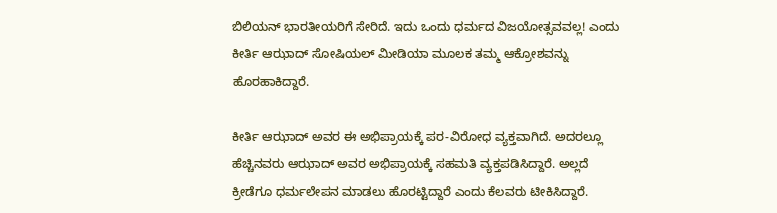ಬಿಲಿಯನ್ ಭಾರತೀಯರಿಗೆ ಸೇರಿದೆ. ಇದು ಒಂದು ಧರ್ಮದ ವಿಜಯೋತ್ಸವವಲ್ಲ! ಎಂದು ಕೀರ್ತಿ ಆಝಾದ್ ಸೋಷಿಯಲ್ ಮೀಡಿಯಾ ಮೂಲಕ ತಮ್ಮ ಆಕ್ರೋಶವನ್ನು ಹೊರಹಾಕಿದ್ದಾರೆ.

ಕೀರ್ತಿ ಆಝಾದ್ ಅವರ ಈ ಅಭಿಪ್ರಾಯಕ್ಕೆ ಪರ-ವಿರೋಧ ವ್ಯಕ್ತವಾಗಿದೆ. ಅದರಲ್ಲೂ ಹೆಚ್ಚಿನವರು ಆಝಾದ್ ಅವರ ಅಭಿಪ್ರಾಯಕ್ಕೆ ಸಹಮತಿ ವ್ಯಕ್ತಪಡಿಸಿದ್ದಾರೆ. ಅಲ್ಲದೆ ಕ್ರೀಡೆಗೂ ಧರ್ಮಲೇಪನ ಮಾಡಲು ಹೊರಟ್ಟಿದ್ದಾರೆ ಎಂದು ಕೆಲವರು ಟೀಕಿಸಿದ್ದಾರೆ.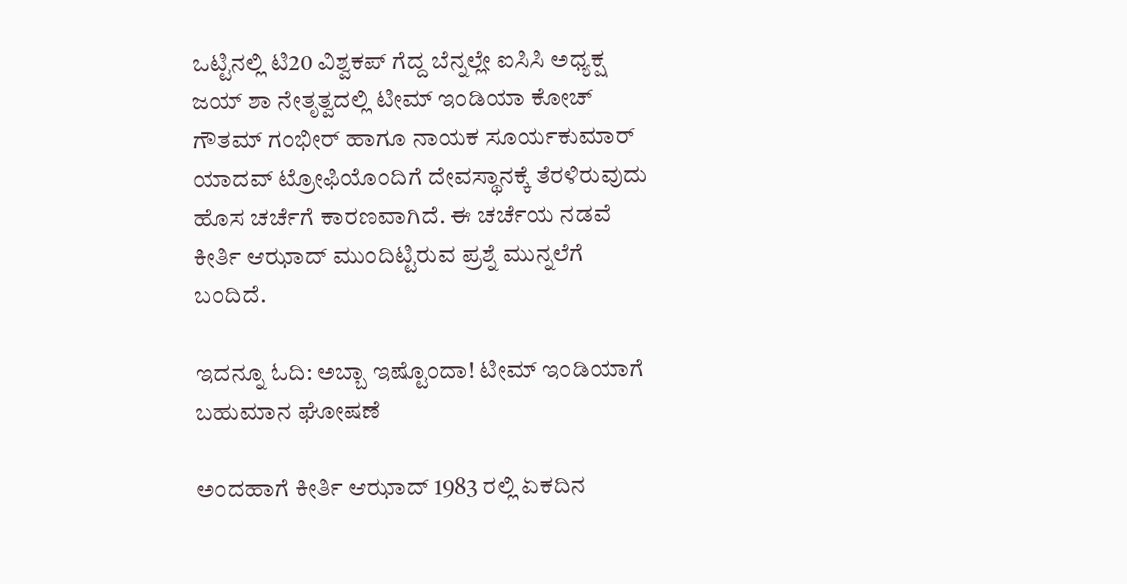ಒಟ್ಟಿನಲ್ಲಿ ಟಿ20 ವಿಶ್ವಕಪ್ ಗೆದ್ದ ಬೆನ್ನಲ್ಲೇ ಐಸಿಸಿ ಅಧ್ಯಕ್ಷ ಜಯ್ ಶಾ ನೇತೃತ್ವದಲ್ಲಿ ಟೀಮ್ ಇಂಡಿಯಾ ಕೋಚ್ ಗೌತಮ್ ಗಂಭೀರ್ ಹಾಗೂ ನಾಯಕ ಸೂರ್ಯಕುಮಾರ್ ಯಾದವ್ ಟ್ರೋಫಿಯೊಂದಿಗೆ ದೇವಸ್ಥಾನಕ್ಕೆ ತೆರಳಿರುವುದು ಹೊಸ ಚರ್ಚೆಗೆ ಕಾರಣವಾಗಿದೆ. ಈ ಚರ್ಚೆಯ ನಡವೆ ಕೀರ್ತಿ ಆಝಾದ್ ಮುಂದಿಟ್ಟಿರುವ ಪ್ರಶ್ನೆ ಮುನ್ನಲೆಗೆ ಬಂದಿದೆ.

ಇದನ್ನೂ ಓದಿ: ಅಬ್ಬಾ ಇಷ್ಟೊಂದಾ! ಟೀಮ್ ಇಂಡಿಯಾಗೆ ಬಹುಮಾನ ಘೋಷಣೆ

ಅಂದಹಾಗೆ ಕೀರ್ತಿ ಆಝಾದ್ 1983 ರಲ್ಲಿ ಏಕದಿನ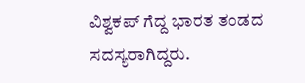ವಿಶ್ವಕಪ್ ಗೆದ್ದ ಭಾರತ ತಂಡದ ಸದಸ್ಯರಾಗಿದ್ದರು.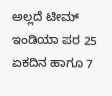ಅಲ್ಲದೆ ಟೀಮ್ ಇಂಡಿಯಾ ಪರ 25 ಏಕದಿನ ಹಾಗೂ 7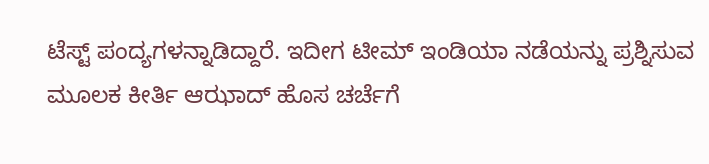ಟೆಸ್ಟ್ ಪಂದ್ಯಗಳನ್ನಾಡಿದ್ದಾರೆ. ಇದೀಗ ಟೀಮ್ ಇಂಡಿಯಾ ನಡೆಯನ್ನು ಪ್ರಶ್ನಿಸುವ ಮೂಲಕ ಕೀರ್ತಿ ಆಝಾದ್ ಹೊಸ ಚರ್ಚೆಗೆ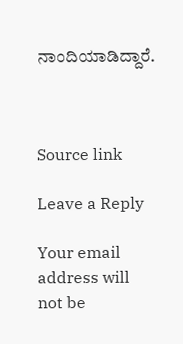ನಾಂದಿಯಾಡಿದ್ದಾರೆ.



Source link

Leave a Reply

Your email address will not be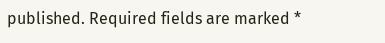published. Required fields are marked *